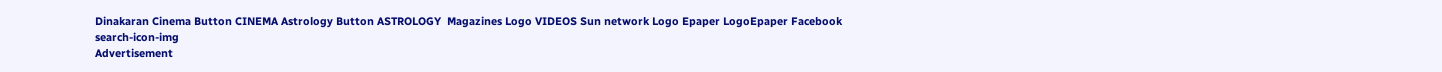Dinakaran Cinema Button CINEMA Astrology Button ASTROLOGY  Magazines Logo VIDEOS Sun network Logo Epaper LogoEpaper Facebook
search-icon-img
Advertisement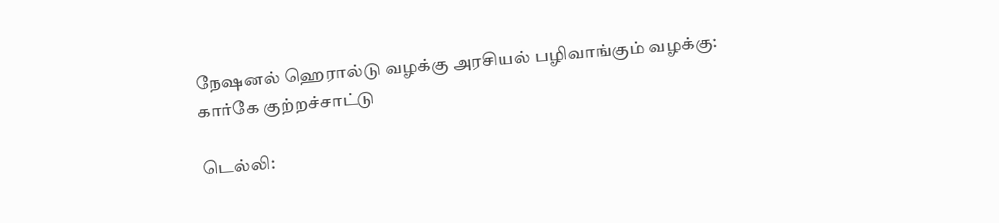நேஷனல் ஹெரால்டு வழக்கு அரசியல் பழிவாங்கும் வழக்கு: கார்கே குற்றச்சாட்டு

டெல்லி: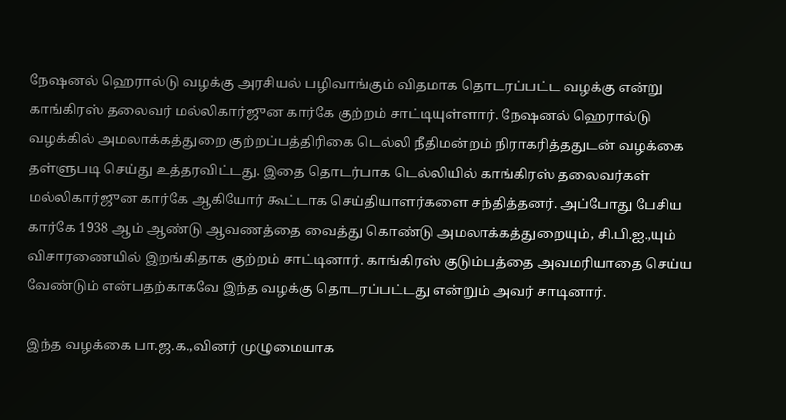நேஷனல் ஹெரால்டு வழக்கு அரசியல் பழிவாங்கும் விதமாக தொடரப்பட்ட வழக்கு என்று காங்கிரஸ் தலைவர் மல்லிகார்ஜுன கார்கே குற்றம் சாட்டியுள்ளார். நேஷனல் ஹெரால்டு வழக்கில் அமலாக்கத்துறை குற்றப்பத்திரிகை டெல்லி நீதிமன்றம் நிராகரித்ததுடன் வழக்கை தள்ளுபடி செய்து உத்தரவிட்டது. இதை தொடர்பாக டெல்லியில் காங்கிரஸ் தலைவர்கள் மல்லிகார்ஜுன கார்கே ஆகியோர் கூட்டாக செய்தியாளர்களை சந்தித்தனர். அப்போது பேசிய கார்கே 1938 ஆம் ஆண்டு ஆவணத்தை வைத்து கொண்டு அமலாக்கத்துறையும், சி.பி.ஐ.,யும் விசாரணையில் இறங்கிதாக குற்றம் சாட்டினார். காங்கிரஸ் குடும்பத்தை அவமரியாதை செய்ய வேண்டும் என்பதற்காகவே இந்த வழக்கு தொடரப்பட்டது என்றும் அவர் சாடினார்.

இந்த வழக்கை பா.ஜ.க.,வினர் முழுமையாக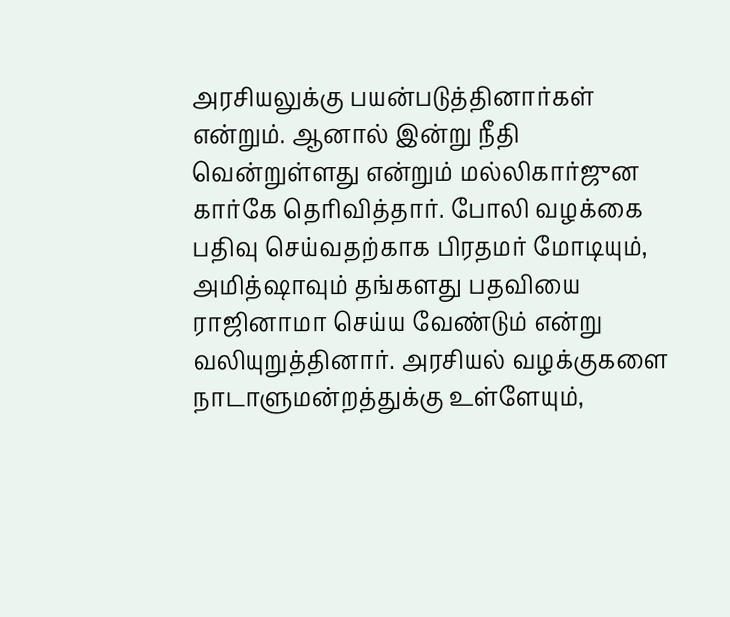அரசியலுக்கு பயன்படுத்தினார்கள் என்றும். ஆனால் இன்று நீதி வென்றுள்ளது என்றும் மல்லிகார்ஜுன கார்கே தெரிவித்தார். போலி வழக்கை பதிவு செய்வதற்காக பிரதமர் மோடியும், அமித்ஷாவும் தங்களது பதவியை ராஜினாமா செய்ய வேண்டும் என்று வலியுறுத்தினார். அரசியல் வழக்குகளை நாடாளுமன்றத்துக்கு உள்ளேயும்,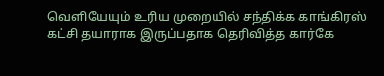வெளியேயும் உரிய முறையில் சந்திக்க காங்கிரஸ் கட்சி தயாராக இருப்பதாக தெரிவித்த கார்கே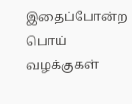இதைப்போன்ற பொய் வழக்குகள்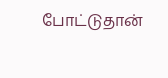போட்டுதான்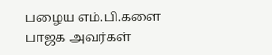பழைய எம்.பி.களை பாஜக அவர்கள்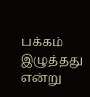பக்கம் இழுத்தது என்று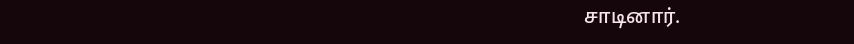சாடினார்.